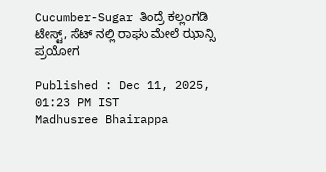Cucumber-Sugar ತಿಂದ್ರೆ ಕಲ್ಲಂಗಡಿ ಟೇಸ್ಟ್, ಸೆಟ್ ನಲ್ಲಿ ರಾಘು ಮೇಲೆ ಝಾನ್ಸಿ ಪ್ರಯೋಗ

Published : Dec 11, 2025, 01:23 PM IST
Madhusree Bhairappa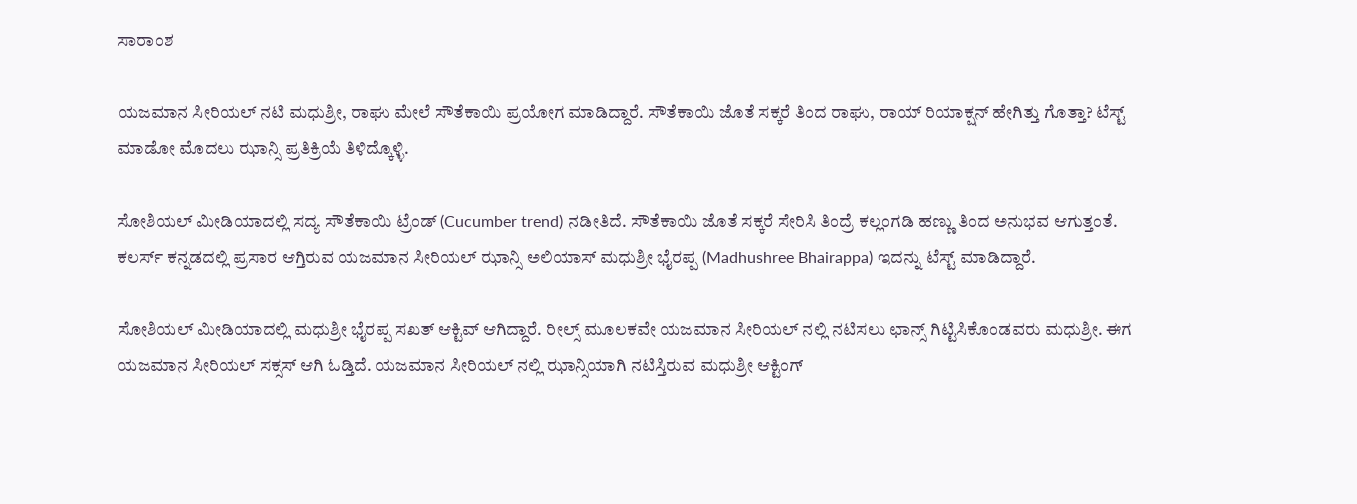ಸಾರಾಂಶ

ಯಜಮಾನ ಸೀರಿಯಲ್ ನಟಿ ಮಧುಶ್ರೀ, ರಾಘು ಮೇಲೆ ಸೌತೆಕಾಯಿ ಪ್ರಯೋಗ ಮಾಡಿದ್ದಾರೆ. ಸೌತೆಕಾಯಿ ಜೊತೆ ಸಕ್ಕರೆ ತಿಂದ ರಾಘು, ರಾಯ್ ರಿಯಾಕ್ಷನ್ ಹೇಗಿತ್ತು ಗೊತ್ತಾ? ಟೆಸ್ಟ್ ಮಾಡೋ ಮೊದಲು ಝಾನ್ಸಿ ಪ್ರತಿಕ್ರಿಯೆ ತಿಳಿದ್ಕೊಳ್ಳಿ.

ಸೋಶಿಯಲ್ ಮೀಡಿಯಾದಲ್ಲಿ ಸದ್ಯ ಸೌತೆಕಾಯಿ ಟ್ರೆಂಡ್ (Cucumber trend) ನಡೀತಿದೆ. ಸೌತೆಕಾಯಿ ಜೊತೆ ಸಕ್ಕರೆ ಸೇರಿಸಿ ತಿಂದ್ರೆ ಕಲ್ಲಂಗಡಿ ಹಣ್ಣು ತಿಂದ ಅನುಭವ ಆಗುತ್ತಂತೆ. ಕಲರ್ಸ್ ಕನ್ನಡದಲ್ಲಿ ಪ್ರಸಾರ ಆಗ್ತಿರುವ ಯಜಮಾನ ಸೀರಿಯಲ್ ಝಾನ್ಸಿ ಅಲಿಯಾಸ್ ಮಧುಶ್ರೀ ಭೈರಪ್ಪ (Madhushree Bhairappa) ಇದನ್ನು ಟೆಸ್ಟ್ ಮಾಡಿದ್ದಾರೆ.

ಸೋಶಿಯಲ್ ಮೀಡಿಯಾದಲ್ಲಿ ಮಧುಶ್ರೀ ಭೈರಪ್ಪ ಸಖತ್ ಆಕ್ಟಿವ್ ಆಗಿದ್ದಾರೆ. ರೀಲ್ಸ್ ಮೂಲಕವೇ ಯಜಮಾನ ಸೀರಿಯಲ್ ನಲ್ಲಿ ನಟಿಸಲು ಛಾನ್ಸ್ ಗಿಟ್ಟಿಸಿಕೊಂಡವರು ಮಧುಶ್ರೀ. ಈಗ ಯಜಮಾನ ಸೀರಿಯಲ್ ಸಕ್ಸಸ್ ಆಗಿ ಓಡ್ತಿದೆ. ಯಜಮಾನ ಸೀರಿಯಲ್ ನಲ್ಲಿ ಝಾನ್ಸಿಯಾಗಿ ನಟಿಸ್ತಿರುವ ಮಧುಶ್ರೀ ಆಕ್ಟಿಂಗ್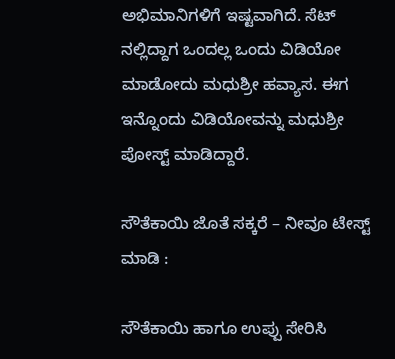ಅಭಿಮಾನಿಗಳಿಗೆ ಇಷ್ಟವಾಗಿದೆ. ಸೆಟ್ ನಲ್ಲಿದ್ದಾಗ ಒಂದಲ್ಲ ಒಂದು ವಿಡಿಯೋ ಮಾಡೋದು ಮಧುಶ್ರೀ ಹವ್ಯಾಸ. ಈಗ ಇನ್ನೊಂದು ವಿಡಿಯೋವನ್ನು ಮಧುಶ್ರೀ ಪೋಸ್ಟ್ ಮಾಡಿದ್ದಾರೆ.

ಸೌತೆಕಾಯಿ ಜೊತೆ ಸಕ್ಕರೆ – ನೀವೂ ಟೇಸ್ಟ್ ಮಾಡಿ :

ಸೌತೆಕಾಯಿ ಹಾಗೂ ಉಪ್ಪು ಸೇರಿಸಿ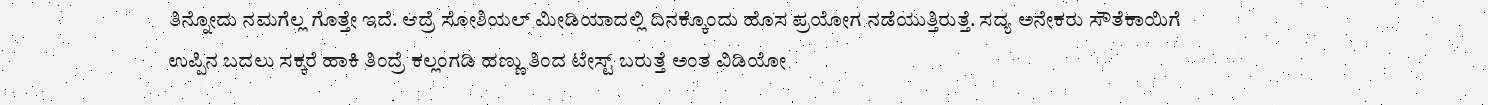ತಿನ್ನೋದು ನಮಗೆಲ್ಲ ಗೊತ್ತೇ ಇದೆ. ಆದ್ರೆ ಸೋಶಿಯಲ್ ಮೀಡಿಯಾದಲ್ಲಿ ದಿನಕ್ಕೊಂದು ಹೊಸ ಪ್ರಯೋಗ ನಡೆಯುತ್ತಿರುತ್ತೆ. ಸದ್ಯ ಅನೇಕರು ಸೌತೆಕಾಯಿಗೆ ಉಪ್ಪಿನ ಬದಲು ಸಕ್ಕರೆ ಹಾಕಿ ತಿಂದ್ರೆ ಕಲ್ಲಂಗಡಿ ಹಣ್ಣು ತಿಂದ ಟೇಸ್ಟ್ ಬರುತ್ತೆ ಅಂತ ವಿಡಿಯೋ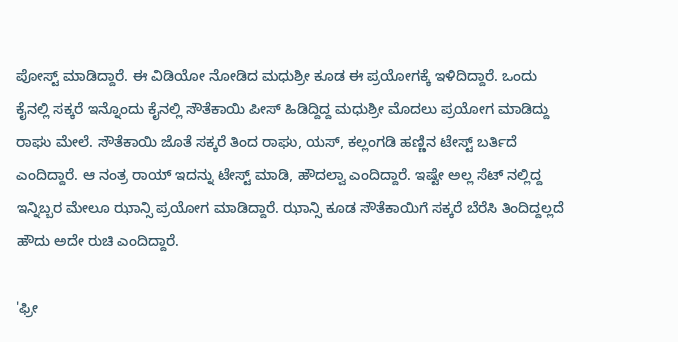ಪೋಸ್ಟ್ ಮಾಡಿದ್ದಾರೆ. ಈ ವಿಡಿಯೋ ನೋಡಿದ ಮಧುಶ್ರೀ ಕೂಡ ಈ ಪ್ರಯೋಗಕ್ಕೆ ಇಳಿದಿದ್ದಾರೆ. ಒಂದು ಕೈನಲ್ಲಿ ಸಕ್ಕರೆ ಇನ್ನೊಂದು ಕೈನಲ್ಲಿ ಸೌತೆಕಾಯಿ ಪೀಸ್ ಹಿಡಿದ್ದಿದ್ದ ಮಧುಶ್ರೀ ಮೊದಲು ಪ್ರಯೋಗ ಮಾಡಿದ್ದು ರಾಘು ಮೇಲೆ. ಸೌತೆಕಾಯಿ ಜೊತೆ ಸಕ್ಕರೆ ತಿಂದ ರಾಘು, ಯಸ್, ಕಲ್ಲಂಗಡಿ ಹಣ್ಣಿನ ಟೇಸ್ಟ್ ಬರ್ತಿದೆ ಎಂದಿದ್ದಾರೆ. ಆ ನಂತ್ರ ರಾಯ್ ಇದನ್ನು ಟೇಸ್ಟ್ ಮಾಡಿ, ಹೌದಲ್ವಾ ಎಂದಿದ್ದಾರೆ. ಇಷ್ಟೇ ಅಲ್ಲ ಸೆಟ್ ನಲ್ಲಿದ್ದ ಇನ್ನಿಬ್ಬರ ಮೇಲೂ ಝಾನ್ಸಿ ಪ್ರಯೋಗ ಮಾಡಿದ್ದಾರೆ. ಝಾನ್ಸಿ ಕೂಡ ಸೌತೆಕಾಯಿಗೆ ಸಕ್ಕರೆ ಬೆರೆಸಿ ತಿಂದಿದ್ದಲ್ಲದೆ ಹೌದು ಅದೇ ರುಚಿ ಎಂದಿದ್ದಾರೆ.

'ಫ್ರೀ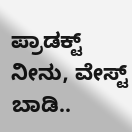ಪ್ರಾಡಕ್ಟ್ ನೀನು, ವೇಸ್ಟ್ ಬಾಡಿ..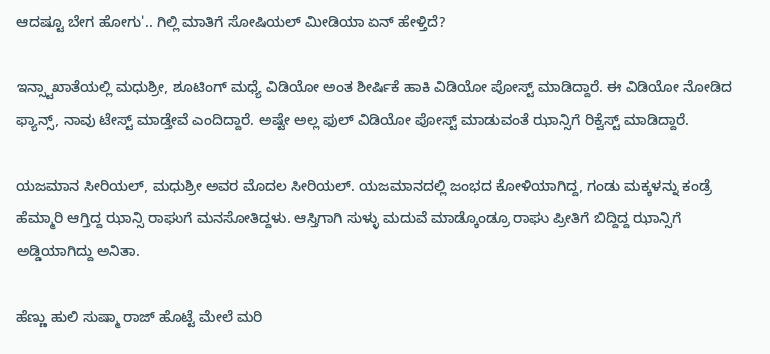ಆದಷ್ಟೂ ಬೇಗ ಹೋಗು'.. ಗಿಲ್ಲಿ ಮಾತಿಗೆ ಸೋಷಿಯಲ್ ಮೀಡಿಯಾ ಏನ್ ಹೇಳ್ತಿದೆ?

ಇನ್ಸ್ಟಾಖಾತೆಯಲ್ಲಿ ಮಧುಶ್ರೀ, ಶೂಟಿಂಗ್ ಮಧ್ಯೆ ವಿಡಿಯೋ ಅಂತ ಶೀರ್ಷಿಕೆ ಹಾಕಿ ವಿಡಿಯೋ ಪೋಸ್ಟ್ ಮಾಡಿದ್ದಾರೆ. ಈ ವಿಡಿಯೋ ನೋಡಿದ ಫ್ಯಾನ್ಸ್, ನಾವು ಟೇಸ್ಟ್ ಮಾಡ್ತೇವೆ ಎಂದಿದ್ದಾರೆ. ಅಷ್ಟೇ ಅಲ್ಲ ಫುಲ್ ವಿಡಿಯೋ ಪೋಸ್ಟ್ ಮಾಡುವಂತೆ ಝಾನ್ಸಿಗೆ ರಿಕ್ವೆಸ್ಟ್ ಮಾಡಿದ್ದಾರೆ.

ಯಜಮಾನ ಸೀರಿಯಲ್, ಮಧುಶ್ರೀ ಅವರ ಮೊದಲ ಸೀರಿಯಲ್. ಯಜಮಾನದಲ್ಲಿ ಜಂಭದ ಕೋಳಿಯಾಗಿದ್ದ, ಗಂಡು ಮಕ್ಕಳನ್ನು ಕಂಡ್ರೆ ಹೆಮ್ಮಾರಿ ಆಗ್ತಿದ್ದ ಝಾನ್ಸಿ ರಾಘುಗೆ ಮನಸೋತಿದ್ದಳು. ಆಸ್ತಿಗಾಗಿ ಸುಳ್ಳು ಮದುವೆ ಮಾಡ್ಕೊಂಡ್ರೂ ರಾಘು ಪ್ರೀತಿಗೆ ಬಿದ್ದಿದ್ದ ಝಾನ್ಸಿಗೆ ಅಡ್ಡಿಯಾಗಿದ್ದು ಅನಿತಾ.

ಹೆಣ್ಣು ಹುಲಿ ಸುಷ್ಮಾ ರಾಜ್ ಹೊಟ್ಟೆ ಮೇಲೆ ಮರಿ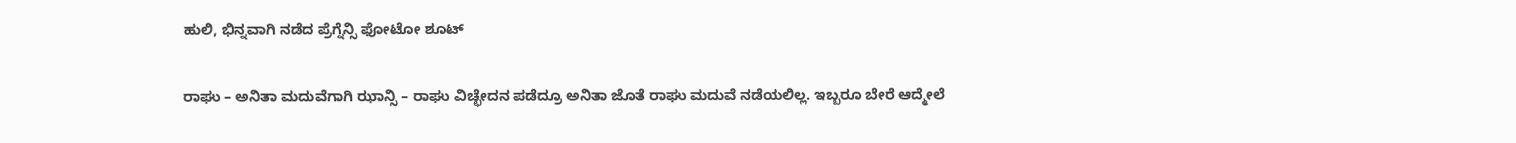ಹುಲಿ, ಭಿನ್ನವಾಗಿ ನಡೆದ ಪ್ರೆಗ್ನೆನ್ಸಿ ಫೋಟೋ ಶೂಟ್

ರಾಘು – ಅನಿತಾ ಮದುವೆಗಾಗಿ ಝಾನ್ಸಿ – ರಾಘು ವಿಚ್ಛೇದನ ಪಡೆದ್ರೂ ಅನಿತಾ ಜೊತೆ ರಾಘು ಮದುವೆ ನಡೆಯಲಿಲ್ಲ. ಇಬ್ಬರೂ ಬೇರೆ ಆದ್ಮೇಲೆ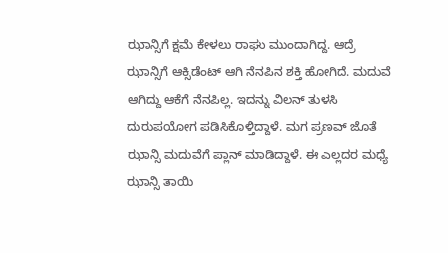ಝಾನ್ಸಿಗೆ ಕ್ಷಮೆ ಕೇಳಲು ರಾಘು ಮುಂದಾಗಿದ್ದ. ಆದ್ರೆ ಝಾನ್ಸಿಗೆ ಆಕ್ಸಿಡೆಂಟ್ ಆಗಿ ನೆನಪಿನ ಶಕ್ತಿ ಹೋಗಿದೆ. ಮದುವೆ ಆಗಿದ್ದು ಆಕೆಗೆ ನೆನಪಿಲ್ಲ. ಇದನ್ನು ವಿಲನ್ ತುಳಸಿ ದುರುಪಯೋಗ ಪಡಿಸಿಕೊಳ್ತಿದ್ದಾಳೆ. ಮಗ ಪ್ರಣವ್ ಜೊತೆ ಝಾನ್ಸಿ ಮದುವೆಗೆ ಪ್ಲಾನ್ ಮಾಡಿದ್ದಾಳೆ. ಈ ಎಲ್ಲದರ ಮಧ್ಯೆ ಝಾನ್ಸಿ ತಾಯಿ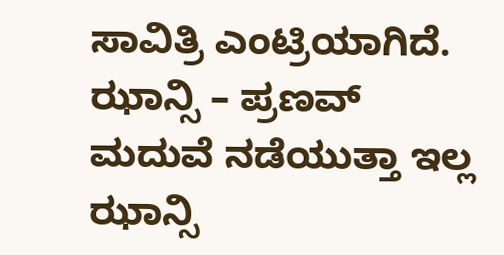ಸಾವಿತ್ರಿ ಎಂಟ್ರಿಯಾಗಿದೆ. ಝಾನ್ಸಿ – ಪ್ರಣವ್ ಮದುವೆ ನಡೆಯುತ್ತಾ ಇಲ್ಲ ಝಾನ್ಸಿ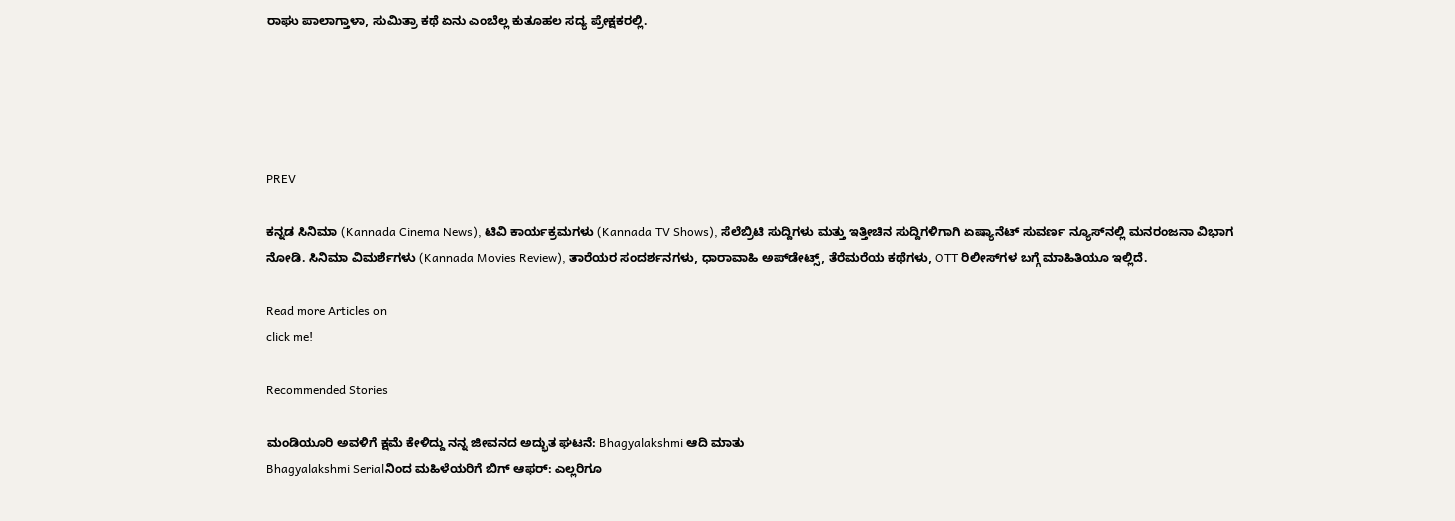ರಾಘು ಪಾಲಾಗ್ತಾಳಾ, ಸುಮಿತ್ರಾ ಕಥೆ ಏನು ಎಂಬೆಲ್ಲ ಕುತೂಹಲ ಸದ್ಯ ಪ್ರೇಕ್ಷಕರಲ್ಲಿ.





PREV

ಕನ್ನಡ ಸಿನಿಮಾ (Kannada Cinema News), ಟಿವಿ ಕಾರ್ಯಕ್ರಮಗಳು (Kannada TV Shows), ಸೆಲೆಬ್ರಿಟಿ ಸುದ್ದಿಗಳು ಮತ್ತು ಇತ್ತೀಚಿನ ಸುದ್ದಿಗಳಿಗಾಗಿ ಏಷ್ಯಾನೆಟ್ ಸುವರ್ಣ ನ್ಯೂಸ್‌ನಲ್ಲಿ ಮನರಂಜನಾ ವಿಭಾಗ ನೋಡಿ. ಸಿನಿಮಾ ವಿಮರ್ಶೆಗಳು (Kannada Movies Review), ತಾರೆಯರ ಸಂದರ್ಶನಗಳು, ಧಾರಾವಾಹಿ ಅಪ್‌ಡೇಟ್ಸ್‌, ತೆರೆಮರೆಯ ಕಥೆಗಳು, OTT ರಿಲೀಸ್‌ಗಳ ಬಗ್ಗೆ ಮಾಹಿತಿಯೂ ಇಲ್ಲಿದೆ.

Read more Articles on
click me!

Recommended Stories

ಮಂಡಿಯೂರಿ ಅವಳಿಗೆ ಕ್ಷಮೆ ಕೇಳಿದ್ದು ನನ್ನ ಜೀವನದ ಅದ್ಭುತ ಘಟನೆ: Bhagyalakshmi ಆದಿ ಮಾತು
Bhagyalakshmi Serialನಿಂದ ಮಹಿಳೆಯರಿಗೆ ಬಿಗ್ ಆಫರ್: ಎಲ್ಲರಿಗೂ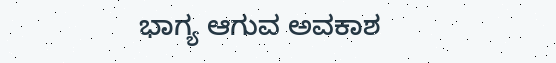ಭಾಗ್ಯ ಆಗುವ ಅವಕಾಶ